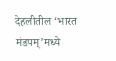देहलीतील ‘भारत मंडपम्’मध्ये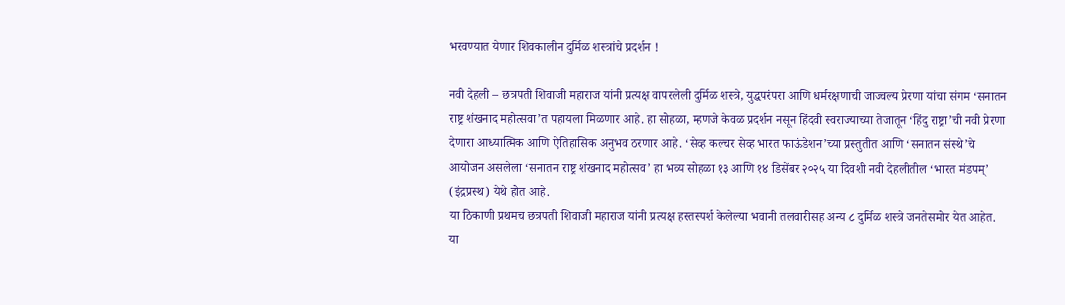भरवण्यात येणार शिवकालीन दुर्मिळ शस्त्रांचे प्रदर्शन !

नवी देहली – छत्रपती शिवाजी महाराज यांनी प्रत्यक्ष वापरलेली दुर्मिळ शस्त्रे, युद्धपरंपरा आणि धर्मरक्षणाची जाज्वल्य प्रेरणा यांचा संगम ‘सनातन राष्ट्र शंखनाद महोत्सवा’त पहायला मिळणार आहे. हा सोहळा, म्हणजे केवळ प्रदर्शन नसून हिंदवी स्वराज्याच्या तेजातून ‘हिंदु राष्ट्रा’ची नवी प्रेरणा देणारा आध्यात्मिक आणि ऐतिहासिक अनुभव ठरणार आहे. ‘सेव्ह कल्चर सेव्ह भारत फाऊंडेशन’च्या प्रस्तुतीत आणि ‘सनातन संस्थे’चे आयोजन असलेला ‘सनातन राष्ट्र शंखनाद महोत्सव’ हा भव्य सोहळा १३ आणि १४ डिसेंबर २०२५ या दिवशी नवी देहलीतील ‘भारत मंडपम्’ (इंद्रप्रस्थ) येथे होत आहे.
या ठिकाणी प्रथमच छत्रपती शिवाजी महाराज यांनी प्रत्यक्ष हस्तस्पर्श केलेल्या भवानी तलवारीसह अन्य ८ दुर्मिळ शस्त्रे जनतेसमोर येत आहेत. या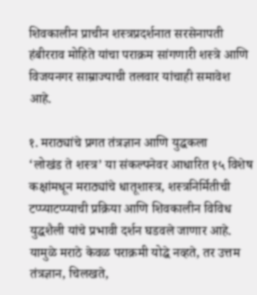शिवकालीन प्राचीन शस्त्रप्रदर्शनात सरसेनापती हंबीरराव मोहिते यांचा पराक्रम सांगणारी शस्त्रे आणि विजयनगर साम्राज्याची तलवार यांचाही समावेश आहे.

१. मराठ्यांचे प्रगत तंत्रज्ञान आणि युद्धकला
‘लोखंड ते शस्त्र’ या संकल्पनेवर आधारित १५ विशेष कक्षांमधून मराठ्यांचे धातूशास्त्र, शस्त्रनिर्मितीची टप्प्याटप्प्याची प्रक्रिया आणि शिवकालीन विविध युद्धशैली यांचे प्रभावी दर्शन घडवले जाणार आहे. यामुळे मराठे केवळ पराक्रमी योद्धे नव्हते, तर उत्तम तंत्रज्ञान, चिलखते,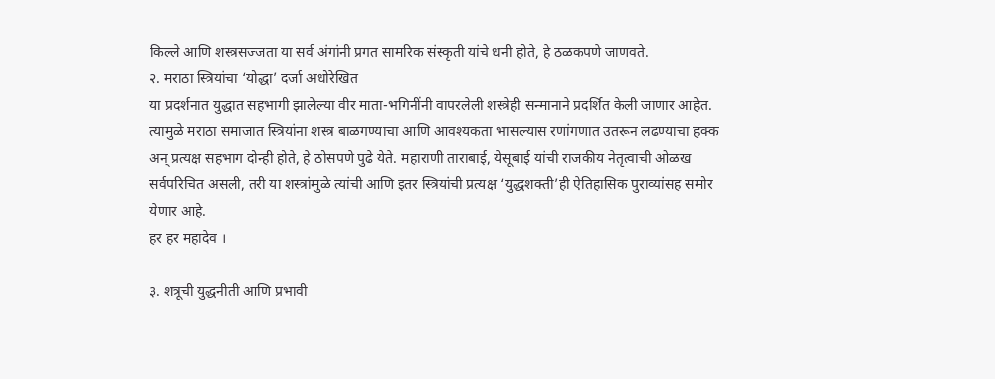किल्ले आणि शस्त्रसज्जता या सर्व अंगांनी प्रगत सामरिक संस्कृती यांचे धनी होते, हे ठळकपणे जाणवते.
२. मराठा स्त्रियांचा ‘योद्धा’ दर्जा अधोरेखित
या प्रदर्शनात युद्धात सहभागी झालेल्या वीर माता-भगिनींनी वापरलेली शस्त्रेही सन्मानाने प्रदर्शित केली जाणार आहेत. त्यामुळे मराठा समाजात स्त्रियांना शस्त्र बाळगण्याचा आणि आवश्यकता भासल्यास रणांगणात उतरून लढण्याचा हक्क अन् प्रत्यक्ष सहभाग दोन्ही होते, हे ठोसपणे पुढे येते. महाराणी ताराबाई, येसूबाई यांची राजकीय नेतृत्वाची ओळख सर्वपरिचित असली, तरी या शस्त्रांमुळे त्यांची आणि इतर स्त्रियांची प्रत्यक्ष ‘युद्धशक्ती’ही ऐतिहासिक पुराव्यांसह समोर येणार आहे.
हर हर महादेव ।

३. शत्रूची युद्धनीती आणि प्रभावी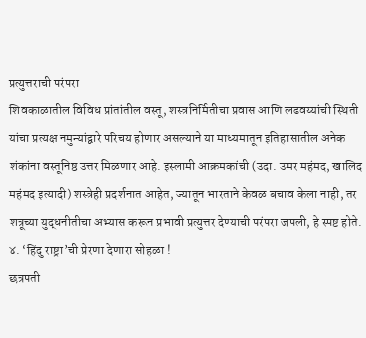प्रत्युत्तराची परंपरा
शिवकाळातील विविध प्रांतांतील वस्तू, शस्त्रनिर्मितीचा प्रवास आणि लढवय्यांची स्थिती यांचा प्रत्यक्ष नमुन्यांद्वारे परिचय होणार असल्याने या माध्यमातून इतिहासातील अनेक शंकांना वस्तूनिष्ठ उत्तर मिळणार आहे. इस्लामी आक्रमकांची (उदा. उमर महंमद, खालिद महंमद इत्यादी) शस्त्रेही प्रदर्शनात आहेत, ज्यातून भारताने केवळ बचाव केला नाही, तर शत्रूच्या युद्धनीतीचा अभ्यास करून प्रभावी प्रत्युत्तर देण्याची परंपरा जपली, हे स्पष्ट होते.
४. ‘हिंदु राष्ट्रा’ची प्रेरणा देणारा सोहळा !
छत्रपती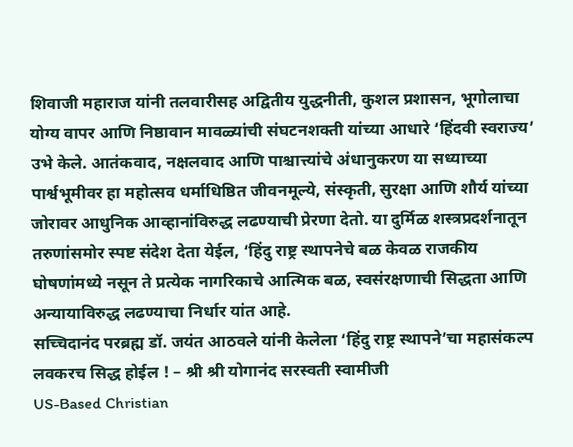शिवाजी महाराज यांनी तलवारीसह अद्वितीय युद्धनीती, कुशल प्रशासन, भूगोलाचा योग्य वापर आणि निष्ठावान मावळ्यांची संघटनशक्ती यांच्या आधारे ‘हिंदवी स्वराज्य’ उभे केले. आतंकवाद, नक्षलवाद आणि पाश्चात्त्यांचे अंधानुकरण या सध्याच्या पार्श्वभूमीवर हा महोत्सव धर्माधिष्ठित जीवनमूल्ये, संस्कृती, सुरक्षा आणि शौर्य यांच्या जोरावर आधुनिक आव्हानांविरुद्ध लढण्याची प्रेरणा देतो. या दुर्मिळ शस्त्रप्रदर्शनातून तरुणांसमोर स्पष्ट संदेश देता येईल, ‘हिंदु राष्ट्र स्थापनेचे बळ केवळ राजकीय घोषणांमध्ये नसून ते प्रत्येक नागरिकाचे आत्मिक बळ, स्वसंरक्षणाची सिद्धता आणि अन्यायाविरुद्ध लढण्याचा निर्धार यांत आहे.
सच्चिदानंद परब्रह्म डॉ. जयंत आठवले यांनी केलेला ‘हिंदु राष्ट्र स्थापने’चा महासंकल्प लवकरच सिद्ध होईल ! – श्री श्री योगानंद सरस्वती स्वामीजी
US-Based Christian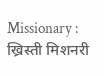Missionary : ख्रिस्ती मिशनरी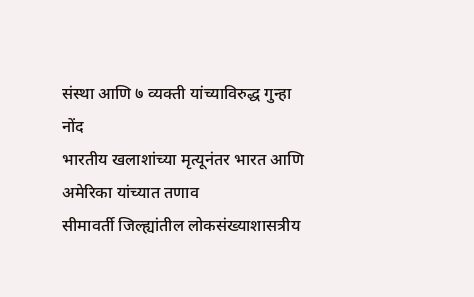संस्था आणि ७ व्यक्ती यांच्याविरुद्ध गुन्हा नोंद
भारतीय खलाशांच्या मृत्यूनंतर भारत आणि अमेरिका यांच्यात तणाव
सीमावर्ती जिल्ह्यांतील लोकसंख्याशासत्रीय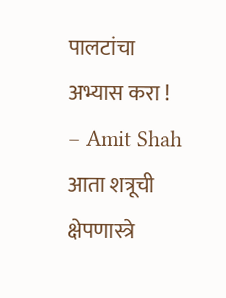पालटांचा अभ्यास करा ! – Amit Shah
आता शत्रूची क्षेपणास्त्रे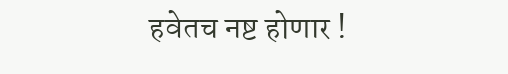हवेतच नष्ट होणार !